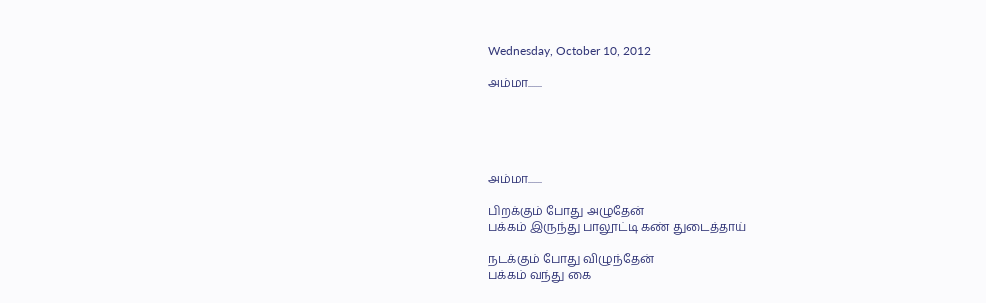Wednesday, October 10, 2012

அம்மா.......





அம்மா.......

பிறக்கும் போது அழுதேன்
பக்கம் இருந்து பாலூட்டி கண் துடைத்தாய்

நடக்கும் போது விழுந்தேன்
பக்கம் வந்து கை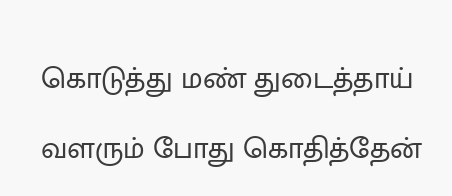கொடுத்து மண் துடைத்தாய்

வளரும் போது கொதித்தேன்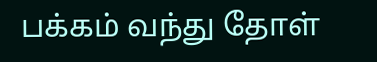பக்கம் வந்து தோள்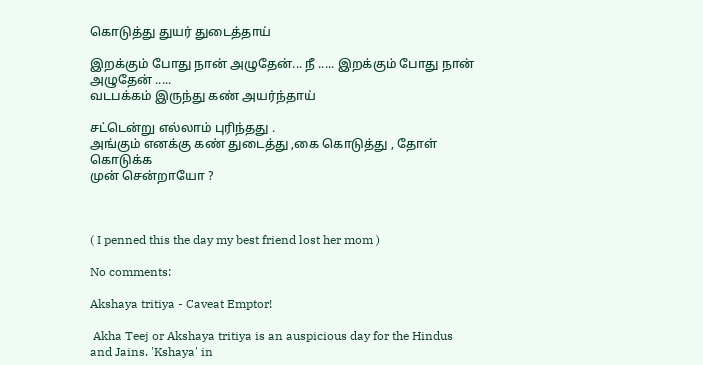கொடுத்து துயர் துடைத்தாய்

இறக்கும் போது நான் அழுதேன்... நீ ..... இறக்கும் போது நான் அழுதேன் .....
வடபக்கம் இருந்து கண் அயர்ந்தாய்

சட்டென்று எல்லாம் புரிந்தது .
அங்கும் எனக்கு கண் துடைத்து ,கை கொடுத்து , தோள் கொடுக்க
முன் சென்றாயோ ?



( I penned this the day my best friend lost her mom )

No comments:

Akshaya tritiya - Caveat Emptor!

 Akha Teej or Akshaya tritiya is an auspicious day for the Hindus and Jains. 'Kshaya' in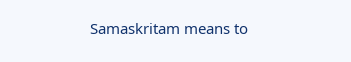Samaskritam means to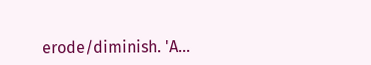erode/diminish. 'A...